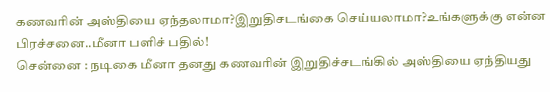கணவரின் அஸ்தியை ஏந்தலாமா?இறுதிசடங்கை செய்யலாமா?உங்களுக்கு என்ன பிரச்சனை..மீனா பளிச் பதில்!
சென்னை : நடிகை மீனா தனது கணவரின் இறுதிச்சடங்கில் அஸ்தியை ஏந்தியது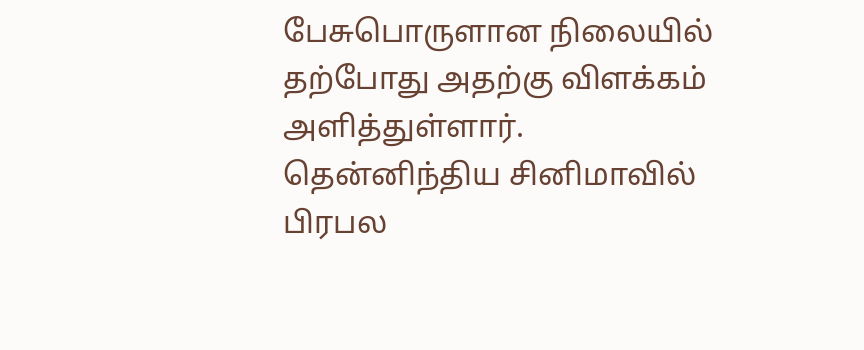பேசுபொருளான நிலையில் தற்போது அதற்கு விளக்கம் அளித்துள்ளார்.
தென்னிந்திய சினிமாவில் பிரபல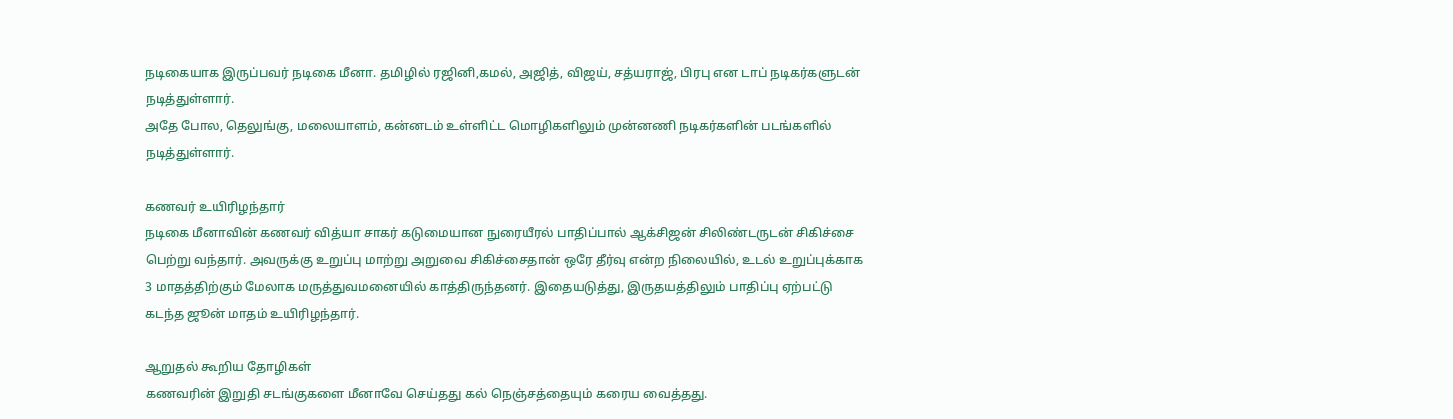நடிகையாக இருப்பவர் நடிகை மீனா. தமிழில் ரஜினி,கமல், அஜித், விஜய், சத்யராஜ், பிரபு என டாப் நடிகர்களுடன் நடித்துள்ளார்.
அதே போல, தெலுங்கு, மலையாளம், கன்னடம் உள்ளிட்ட மொழிகளிலும் முன்னணி நடிகர்களின் படங்களில் நடித்துள்ளார்.

கணவர் உயிரிழந்தார்
நடிகை மீனாவின் கணவர் வித்யா சாகர் கடுமையான நுரையீரல் பாதிப்பால் ஆக்சிஜன் சிலிண்டருடன் சிகிச்சை பெற்று வந்தார். அவருக்கு உறுப்பு மாற்று அறுவை சிகிச்சைதான் ஒரே தீர்வு என்ற நிலையில், உடல் உறுப்புக்காக 3 மாதத்திற்கும் மேலாக மருத்துவமனையில் காத்திருந்தனர். இதையடுத்து, இருதயத்திலும் பாதிப்பு ஏற்பட்டு கடந்த ஜூன் மாதம் உயிரிழந்தார்.

ஆறுதல் கூறிய தோழிகள்
கணவரின் இறுதி சடங்குகளை மீனாவே செய்தது கல் நெஞ்சத்தையும் கரைய வைத்தது.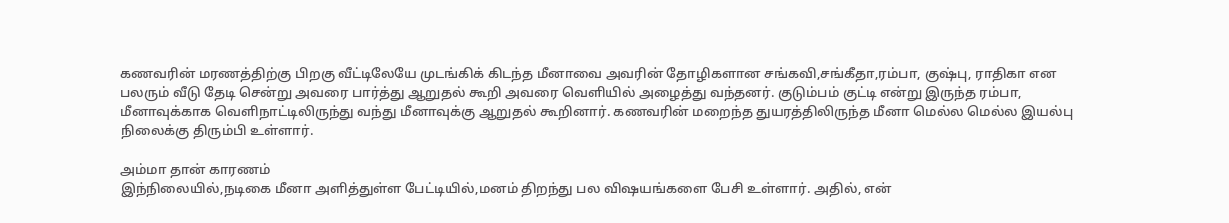கணவரின் மரணத்திற்கு பிறகு வீட்டிலேயே முடங்கிக் கிடந்த மீனாவை அவரின் தோழிகளான சங்கவி,சங்கீதா,ரம்பா, குஷ்பு, ராதிகா என பலரும் வீடு தேடி சென்று அவரை பார்த்து ஆறுதல் கூறி அவரை வெளியில் அழைத்து வந்தனர். குடும்பம் குட்டி என்று இருந்த ரம்பா, மீனாவுக்காக வெளிநாட்டிலிருந்து வந்து மீனாவுக்கு ஆறுதல் கூறினார். கணவரின் மறைந்த துயரத்திலிருந்த மீனா மெல்ல மெல்ல இயல்பு நிலைக்கு திரும்பி உள்ளார்.

அம்மா தான் காரணம்
இந்நிலையில்,நடிகை மீனா அளித்துள்ள பேட்டியில்,மனம் திறந்து பல விஷயங்களை பேசி உள்ளார். அதில், என்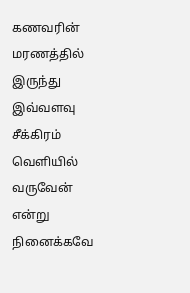கணவரின் மரணத்தில் இருந்து இவ்வளவு சீக்கிரம் வெளியில் வருவேன் என்று நினைக்கவே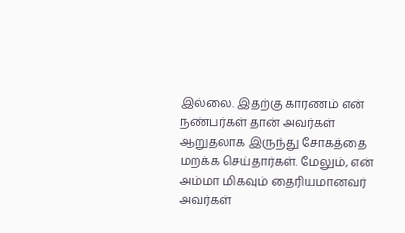இல்லை. இதற்கு காரணம் என் நண்பர்கள் தான் அவர்கள் ஆறுதலாக இருந்து சோகத்தை மறக்க செய்தார்கள். மேலும், என் அம்மா மிகவும் தைரியமானவர் அவர்கள்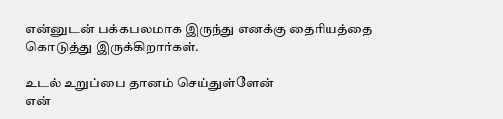என்னுடன் பக்கபலமாக இருந்து எனக்கு தைரியத்தை கொடுத்து இருக்கிறார்கள்.

உடல் உறுப்பை தானம் செய்துள்ளேன்
என்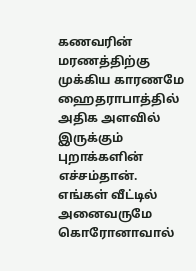கணவரின் மரணத்திற்கு முக்கிய காரணமே ஹைதராபாத்தில் அதிக அளவில் இருக்கும் புறாக்களின் எச்சம்தான். எங்கள் வீட்டில் அனைவருமே கொரோனாவால்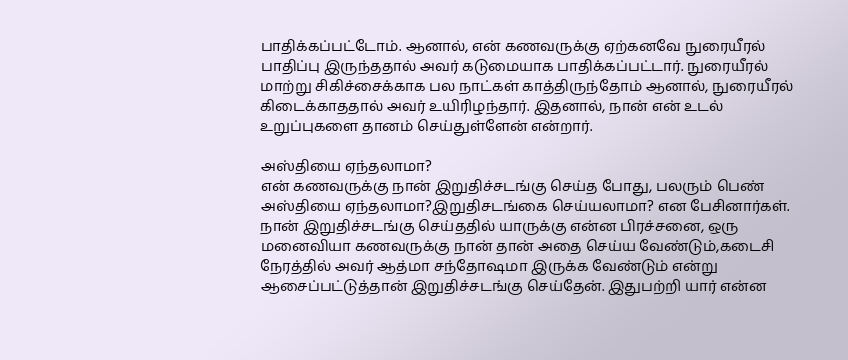பாதிக்கப்பட்டோம். ஆனால், என் கணவருக்கு ஏற்கனவே நுரையீரல் பாதிப்பு இருந்ததால் அவர் கடுமையாக பாதிக்கப்பட்டார். நுரையீரல் மாற்று சிகிச்சைக்காக பல நாட்கள் காத்திருந்தோம் ஆனால், நுரையீரல் கிடைக்காததால் அவர் உயிரிழந்தார். இதனால், நான் என் உடல் உறுப்புகளை தானம் செய்துள்ளேன் என்றார்.

அஸ்தியை ஏந்தலாமா?
என் கணவருக்கு நான் இறுதிச்சடங்கு செய்த போது, பலரும் பெண் அஸ்தியை ஏந்தலாமா?இறுதிசடங்கை செய்யலாமா? என பேசினார்கள். நான் இறுதிச்சடங்கு செய்ததில் யாருக்கு என்ன பிரச்சனை, ஒரு மனைவியா கணவருக்கு நான் தான் அதை செய்ய வேண்டும்,கடைசி நேரத்தில் அவர் ஆத்மா சந்தோஷமா இருக்க வேண்டும் என்று ஆசைப்பட்டுத்தான் இறுதிச்சடங்கு செய்தேன். இதுபற்றி யார் என்ன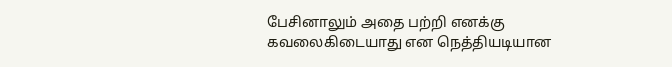பேசினாலும் அதை பற்றி எனக்கு கவலைகிடையாது என நெத்தியடியான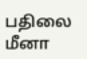பதிலை மீனா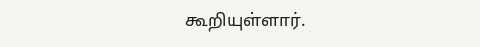கூறியுள்ளார்.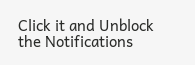Click it and Unblock the Notifications